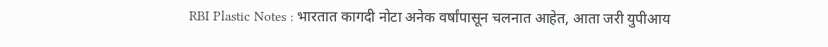RBI Plastic Notes : भारतात कागदी नोटा अनेक वर्षांपासून चलनात आहेत, आता जरी युपीआय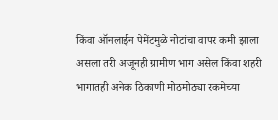किंवा ऑनलाईन पेमेंटमुळे नोटांचा वापर कमी झाला असला तरी अजूनही ग्रामीण भाग असेल किंवा शहरी भागातही अनेक ठिकाणी मोठमोठ्या रकमेच्या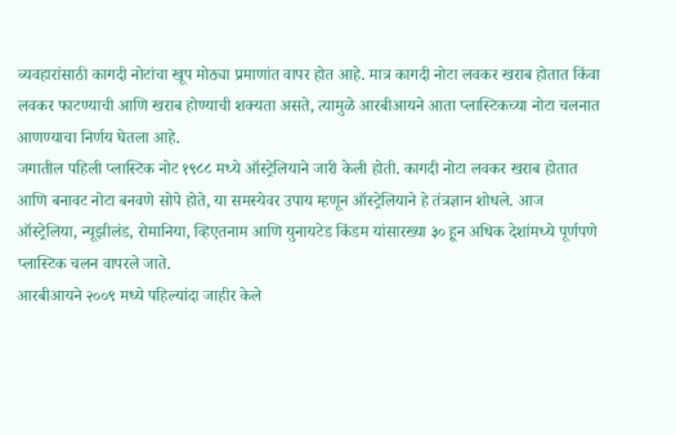व्यवहारांसाठी कागदी नोटांचा खूप मोठ्या प्रमाणांत वापर होत आहे. मात्र कागदी नोटा लवकर खराब होतात किंवा लवकर फाटण्याची आणि खराब होण्याची शक्यता असते, त्यामुळे आरबीआयने आता प्लास्टिकच्या नोटा चलनात आणण्याचा निर्णय घेतला आहे.
जगातील पहिली प्लास्टिक नोट १९८८ मध्ये ऑस्ट्रेलियाने जारी केली होती. कागदी नोटा लवकर खराब होतात आणि बनावट नोटा बनवणे सोपे होते, या समस्येवर उपाय म्हणून ऑस्ट्रेलियाने हे तंत्रज्ञान शोधले. आज ऑस्ट्रेलिया, न्यूझीलंड, रोमानिया, व्हिएतनाम आणि युनायटेड किंडम यांसारख्या ३० हून अधिक देशांमध्ये पूर्णपणे प्लास्टिक चलन वापरले जाते.
आरबीआयने २००९ मध्ये पहिल्यांदा जाहीर केले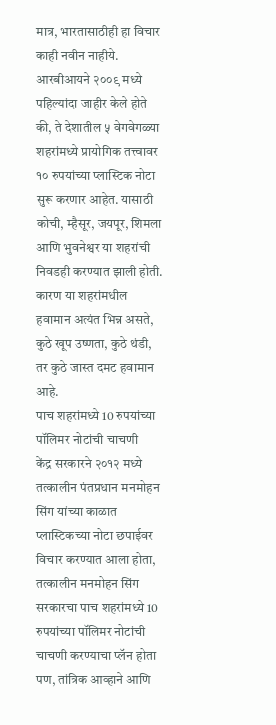मात्र, भारतासाठीही हा विचार काही नवीन नाहीये. आरबीआयने २००९ मध्ये पहिल्यांदा जाहीर केले होते की, ते देशातील ५ वेगवेगळ्या शहरांमध्ये प्रायोगिक तत्त्वावर १० रुपयांच्या प्लास्टिक नोटा सुरू करणार आहेत. यासाठी कोची, म्हैसूर, जयपूर, शिमला आणि भुवनेश्वर या शहरांची निवडही करण्यात झाली होती. कारण या शहरांमधील हवामान अत्यंत भिन्न असते, कुठे खूप उष्णता, कुठे थंडी, तर कुठे जास्त दमट हवामान आहे.
पाच शहरांमध्ये 10 रुपयांच्या पॉलिमर नोटांची चाचणी
केंद्र सरकारने २०१२ मध्ये तत्कालीन पंतप्रधान मनमोहन सिंग यांच्या काळात प्लास्टिकच्या नोटा छपाईवर विचार करण्यात आला होता, तत्कालीन मनमोहन सिंग सरकारचा पाच शहरांमध्ये 10 रुपयांच्या पॉलिमर नोटांची चाचणी करण्याचा प्लॅन होता पण, तांत्रिक आव्हाने आणि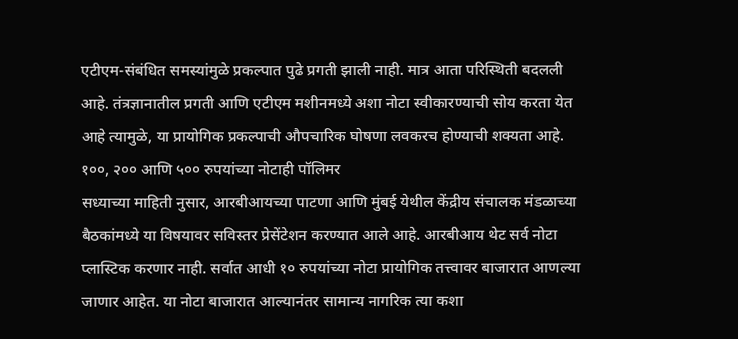एटीएम-संबंधित समस्यांमुळे प्रकल्पात पुढे प्रगती झाली नाही. मात्र आता परिस्थिती बदलली आहे. तंत्रज्ञानातील प्रगती आणि एटीएम मशीनमध्ये अशा नोटा स्वीकारण्याची सोय करता येत आहे त्यामुळे, या प्रायोगिक प्रकल्पाची औपचारिक घोषणा लवकरच होण्याची शक्यता आहे.
१००, २०० आणि ५०० रुपयांच्या नोटाही पॉलिमर
सध्याच्या माहिती नुसार, आरबीआयच्या पाटणा आणि मुंबई येथील केंद्रीय संचालक मंडळाच्या बैठकांमध्ये या विषयावर सविस्तर प्रेसेंटेशन करण्यात आले आहे. आरबीआय थेट सर्व नोटा प्लास्टिक करणार नाही. सर्वात आधी १० रुपयांच्या नोटा प्रायोगिक तत्त्वावर बाजारात आणल्या जाणार आहेत. या नोटा बाजारात आल्यानंतर सामान्य नागरिक त्या कशा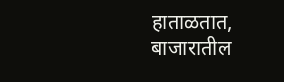हाताळतात, बाजारातील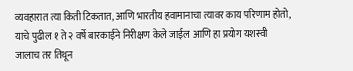व्यवहारात त्या किती टिकतात, आणि भारतीय हवामानाचा त्यावर काय परिणाम होतो, याचे पुढील १ ते २ वर्षे बारकाईने निरीक्षण केले जाईल आणि हा प्रयोग यशस्वी जालाच तर तिथून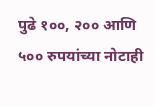पुढे १००, २०० आणि ५०० रुपयांच्या नोटाही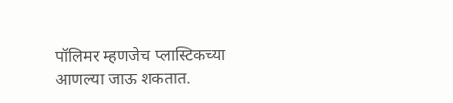पॉलिमर म्हणजेच प्लास्टिकच्या आणल्या जाऊ शकतात.